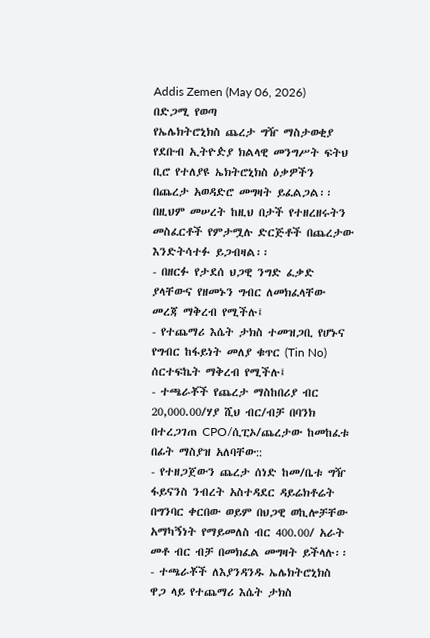Addis Zemen (May 06, 2026)
በድጋሚ የወጣ
የኤሌክትሮኒክስ ጨረታ ግዥ ማስታወቂያ
የደቡብ ኢትዮዽያ ክልላዊ መንግሥት ፍትህ ቢሮ የተለያዩ ኤክትሮኒክስ ዕቃዎችን በጨረታ አወዳድሮ መግዛት ይፈልጋል፡፡
በዚህም መሠረት ከዚህ በታች የተዘረዘሩትን መስፈርቶች የምታሟሉ ድርጅቶች በጨረታው እንድትሳተፉ ይጋብዛል፡፡
- በዘርፉ የታደሰ ህጋዊ ንግድ ፈቃድ ያላቸውና የዘመኑን ግብር ለመክፈላቸው መረጃ ማቅረብ የሚችሉ፤
- የተጨማሪ እሴት ታክስ ተመዝጋቢ የሆኑና የግብር ከፋይነት መለያ ቁጥር (Tin No) ሰርተፍኬት ማቅረብ የሚችሉ፤
- ተጫራቾች የጨረታ ማስከበሪያ ብር 20,000.00/ሃያ ሺህ ብር/ብቻ በባንክ በተረጋገጠ CPO/ሲፒኦ/ጨረታው ከመከፈቱ በፊት ማስያዝ አለባቸው::
- የተዘጋጀውን ጨረታ ሰነድ ከመ/ቤቱ ግዥ ፋይናንስ ንብረት አስተዳደር ዳይሬክቶሬት በግንባር ቀርበው ወይም በህጋዊ ወኪሎቻቸው አማካኝነት የማይመለስ ብር 400.00/ አራት መቶ ብር ብቻ በመክፈል መግዛት ይችላሉ፡፡
- ተጫራቾች ለእያንዳንዱ ኤሌክትሮኒክስ ዋጋ ላይ የተጨማሪ እሴት ታክስ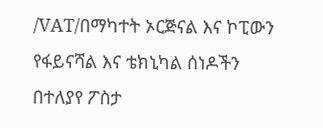/VAT/በማካተት ኦርጅናል እና ኮፒውን የፋይናሻል እና ቴክኒካል ሰነዶችን በተለያየ ፖስታ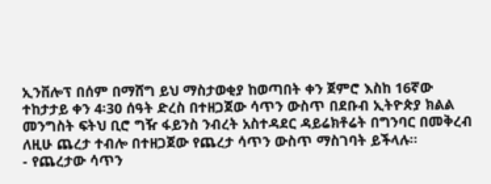ኢንቨሎፕ በሰም በማሸግ ይህ ማስታወቂያ ከወጣበት ቀን ጀምሮ እስከ 16ኛው ተከታታይ ቀን 4፡30 ሰዓት ድረስ በተዘጋጀው ሳጥን ውስጥ በደቡብ ኢትዮጵያ ክልል መንግስት ፍትህ ቢሮ ግዥ ፋይንስ ንብረት አስተዳደር ዳይሬክቶሬት በግንባር በመቅረብ ለዚሁ ጨረታ ተብሎ በተዘጋጀው የጨረታ ሳጥን ውስጥ ማስገባት ይችላሉ፡፡
- የጨረታው ሳጥን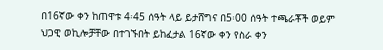በ16ኛው ቀን ከጠዋቱ 4፡45 ሰዓት ላይ ይታሸግና በ5፡00 ሰዓት ተጫራቾች ወይም ህጋዊ ወኪሎቻቸው በተገኙበት ይከፈታል 16ኛው ቀን የስራ ቀን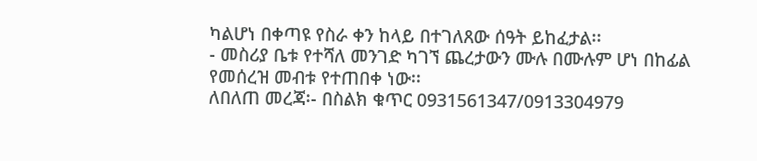ካልሆነ በቀጣዩ የስራ ቀን ከላይ በተገለጸው ሰዓት ይከፈታል፡፡
- መስሪያ ቤቱ የተሻለ መንገድ ካገኘ ጨረታውን ሙሉ በሙሉም ሆነ በከፊል የመሰረዝ መብቱ የተጠበቀ ነው፡፡
ለበለጠ መረጃ፡- በስልክ ቁጥር 0931561347/0913304979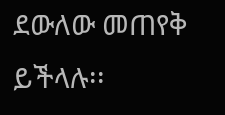ደውለው መጠየቅ ይችላሉ፡፡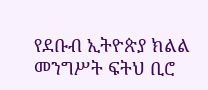የደቡብ ኢትዮጵያ ክልል መንግሥት ፍትህ ቢሮ